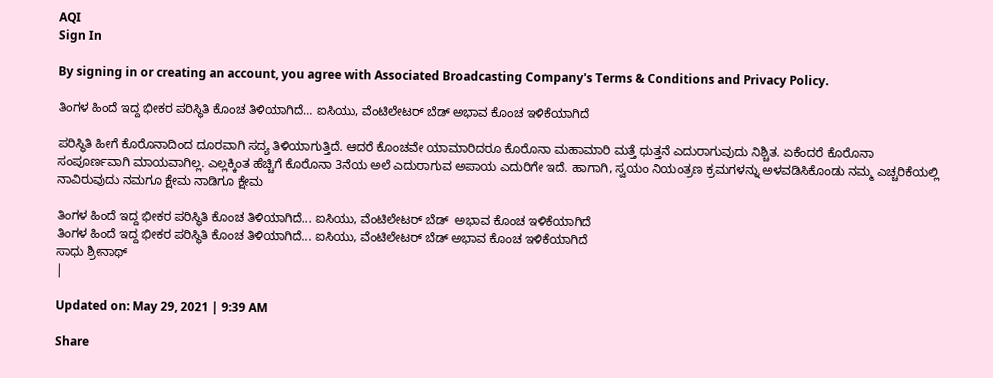AQI
Sign In

By signing in or creating an account, you agree with Associated Broadcasting Company's Terms & Conditions and Privacy Policy.

ತಿಂಗಳ ಹಿಂದೆ ಇದ್ದ ಭೀಕರ ಪರಿಸ್ಥಿತಿ ಕೊಂಚ ತಿಳಿಯಾಗಿದೆ… ಐಸಿಯು, ವೆಂಟಿಲೇಟರ್ ಬೆಡ್ ಅಭಾವ ಕೊಂಚ ಇಳಿಕೆಯಾಗಿದೆ

ಪರಿಸ್ಥಿತಿ ಹೀಗೆ ಕೊರೊನಾದಿಂದ ದೂರವಾಗಿ ಸದ್ಯ ತಿಳಿಯಾಗುತ್ತಿದೆ. ಆದರೆ ಕೊಂಚವೇ ಯಾಮಾರಿದರೂ ಕೊರೊನಾ ಮಹಾಮಾರಿ ಮತ್ತೆ ಧುತ್ತನೆ ಎದುರಾಗುವುದು ನಿಶ್ಚಿತ. ಏಕೆಂದರೆ ಕೊರೊನಾ ಸಂಪೂರ್ಣವಾಗಿ ಮಾಯವಾಗಿಲ್ಲ. ಎಲ್ಲಕ್ಕಿಂತ ಹೆಚ್ಚಿಗೆ ಕೊರೊನಾ 3ನೆಯ ಅಲೆ ಎದುರಾಗುವ ಅಪಾಯ ಎದುರಿಗೇ ಇದೆ. ಹಾಗಾಗಿ, ಸ್ವಯಂ ನಿಯಂತ್ರಣ ಕ್ರಮಗಳನ್ನು ಅಳವಡಿಸಿಕೊಂಡು ನಮ್ಮ ಎಚ್ಚರಿಕೆಯಲ್ಲಿ ನಾವಿರುವುದು ನಮಗೂ ಕ್ಷೇಮ ನಾಡಿಗೂ ಕ್ಷೇಮ

ತಿಂಗಳ ಹಿಂದೆ ಇದ್ದ ಭೀಕರ ಪರಿಸ್ಥಿತಿ ಕೊಂಚ ತಿಳಿಯಾಗಿದೆ... ಐಸಿಯು, ವೆಂಟಿಲೇಟರ್ ಬೆಡ್  ಅಭಾವ ಕೊಂಚ ಇಳಿಕೆಯಾಗಿದೆ
ತಿಂಗಳ ಹಿಂದೆ ಇದ್ದ ಭೀಕರ ಪರಿಸ್ಥಿತಿ ಕೊಂಚ ತಿಳಿಯಾಗಿದೆ... ಐಸಿಯು, ವೆಂಟಿಲೇಟರ್ ಬೆಡ್ ಅಭಾವ ಕೊಂಚ ಇಳಿಕೆಯಾಗಿದೆ
ಸಾಧು ಶ್ರೀನಾಥ್
|

Updated on: May 29, 2021 | 9:39 AM

Share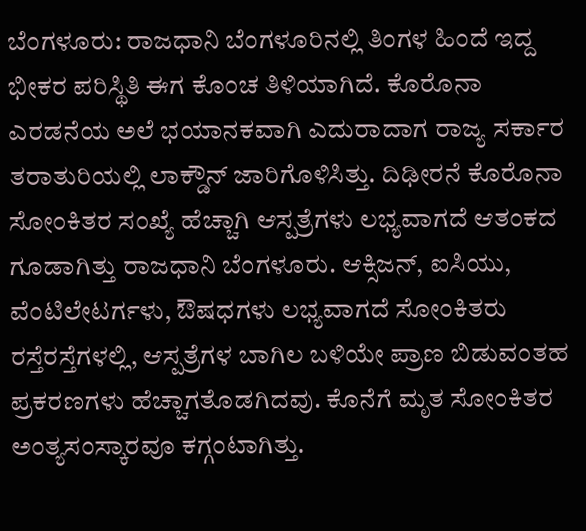ಬೆಂಗಳೂರು: ರಾಜಧಾನಿ ಬೆಂಗಳೂರಿನಲ್ಲಿ ತಿಂಗಳ ಹಿಂದೆ ಇದ್ದ ಭೀಕರ ಪರಿಸ್ಥಿತಿ ಈಗ ಕೊಂಚ ತಿಳಿಯಾಗಿದೆ. ಕೊರೊನಾ ಎರಡನೆಯ ಅಲೆ ಭಯಾನಕವಾಗಿ ಎದುರಾದಾಗ ರಾಜ್ಯ ಸರ್ಕಾರ ತರಾತುರಿಯಲ್ಲಿ ಲಾಕ್ಡೌನ್ ಜಾರಿಗೊಳಿಸಿತ್ತು. ದಿಢೀರನೆ ಕೊರೊನಾ ಸೋಂಕಿತರ ಸಂಖ್ಯೆ ಹೆಚ್ಚಾಗಿ ಆಸ್ಪತ್ರೆಗಳು ಲಭ್ಯವಾಗದೆ ಆತಂಕದ ಗೂಡಾಗಿತ್ತು ರಾಜಧಾನಿ ಬೆಂಗಳೂರು. ಆಕ್ಸಿಜನ್, ಐಸಿಯು, ವೆಂಟಿಲೇಟರ್ಗಳು, ಔಷಧಗಳು ಲಭ್ಯವಾಗದೆ ಸೋಂಕಿತರು ರಸ್ತೆರಸ್ತೆಗಳಲ್ಲಿ, ಆಸ್ಪತ್ರೆಗಳ ಬಾಗಿಲ ಬಳಿಯೇ ಪ್ರಾಣ ಬಿಡುವಂತಹ ಪ್ರಕರಣಗಳು ಹೆಚ್ಚಾಗತೊಡಗಿದವು. ಕೊನೆಗೆ ಮೃತ ಸೋಂಕಿತರ ಅಂತ್ಯಸಂಸ್ಕಾರವೂ ಕಗ್ಗಂಟಾಗಿತ್ತು.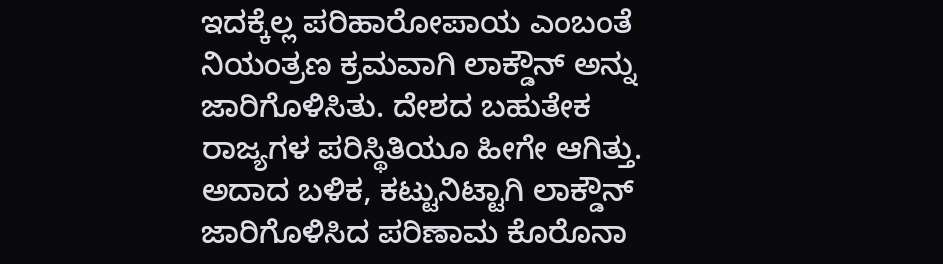ಇದಕ್ಕೆಲ್ಲ ಪರಿಹಾರೋಪಾಯ ಎಂಬಂತೆ ನಿಯಂತ್ರಣ ಕ್ರಮವಾಗಿ ಲಾಕ್ಡೌನ್ ಅನ್ನು ಜಾರಿಗೊಳಿಸಿತು. ದೇಶದ ಬಹುತೇಕ ರಾಜ್ಯಗಳ ಪರಿಸ್ಥಿತಿಯೂ ಹೀಗೇ ಆಗಿತ್ತು. ಅದಾದ ಬಳಿಕ, ಕಟ್ಟುನಿಟ್ಟಾಗಿ ಲಾಕ್ಡೌನ್ ಜಾರಿಗೊಳಿಸಿದ ಪರಿಣಾಮ ಕೊರೊನಾ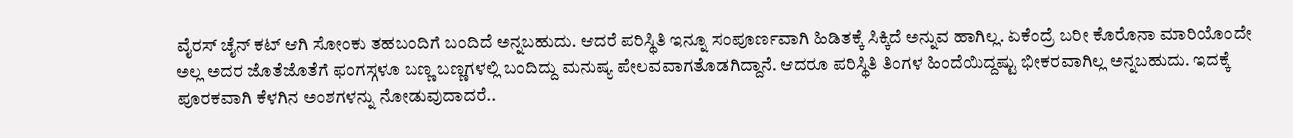ವೈರಸ್ ಚೈನ್ ಕಟ್ ಆಗಿ ಸೋಂಕು ತಹಬಂದಿಗೆ ಬಂದಿದೆ ಅನ್ನಬಹುದು. ಆದರೆ ಪರಿಸ್ಥಿತಿ ಇನ್ನೂ ಸಂಪೂರ್ಣವಾಗಿ ಹಿಡಿತಕ್ಕೆ ಸಿಕ್ಕಿದೆ ಅನ್ನುವ ಹಾಗಿಲ್ಲ. ಏಕೆಂದ್ರೆ ಬರೀ ಕೊರೊನಾ ಮಾರಿಯೊಂದೇ ಅಲ್ಲ ಅದರ ಜೊತೆಜೊತೆಗೆ ಫಂಗಸ್ಗಳೂ ಬಣ್ಣ ಬಣ್ಣಗಳಲ್ಲಿ ಬಂದಿದ್ದು ಮನುಷ್ಯ ಪೇಲವವಾಗತೊಡಗಿದ್ದಾನೆ. ಆದರೂ ಪರಿಸ್ಥಿತಿ ತಿಂಗಳ ಹಿಂದೆಯಿದ್ದಷ್ಟು ಭೀಕರವಾಗಿಲ್ಲ ಅನ್ನಬಹುದು. ಇದಕ್ಕೆ ಪೂರಕವಾಗಿ ಕೆಳಗಿನ ಅಂಶಗಳನ್ನು ನೋಡುವುದಾದರೆ..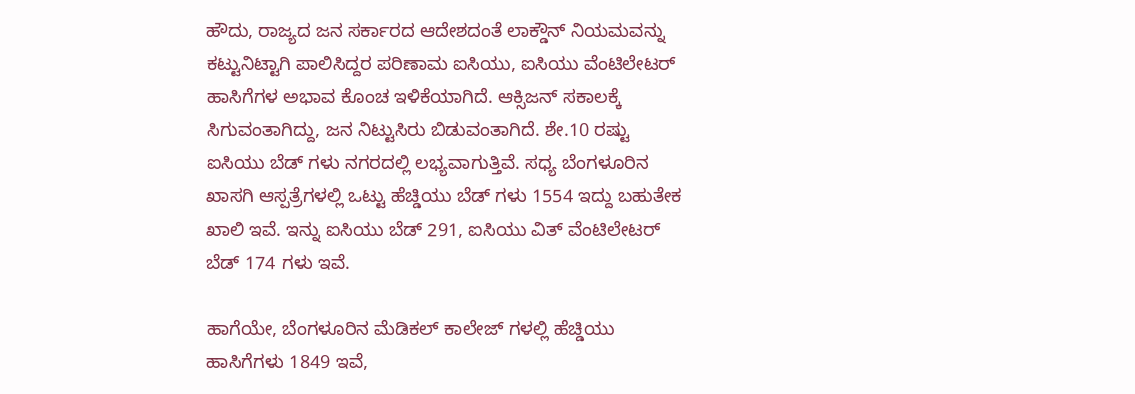ಹೌದು, ರಾಜ್ಯದ ಜನ ಸರ್ಕಾರದ ಆದೇಶದಂತೆ ಲಾಕ್ಡೌನ್ ನಿಯಮವನ್ನು ಕಟ್ಟುನಿಟ್ಟಾಗಿ ಪಾಲಿಸಿದ್ದರ ಪರಿಣಾಮ ಐಸಿಯು, ಐಸಿಯು ವೆಂಟಿಲೇಟರ್ ಹಾಸಿಗೆಗಳ ಅಭಾವ ಕೊಂಚ ಇಳಿಕೆಯಾಗಿದೆ. ಆಕ್ಸಿಜನ್ ಸಕಾಲಕ್ಕೆ ಸಿಗುವಂತಾಗಿದ್ದು, ಜನ ನಿಟ್ಟುಸಿರು ಬಿಡುವಂತಾಗಿದೆ. ಶೇ.10 ರಷ್ಟು ಐಸಿಯು ಬೆಡ್ ಗಳು ನಗರದಲ್ಲಿ ಲಭ್ಯವಾಗುತ್ತಿವೆ. ಸಧ್ಯ ಬೆಂಗಳೂರಿನ ಖಾಸಗಿ ಆಸ್ಪತ್ರೆಗಳಲ್ಲಿ ಒಟ್ಟು ಹೆಚ್ಡಿಯು ಬೆಡ್ ಗಳು 1554 ಇದ್ದು ಬಹುತೇಕ ಖಾಲಿ ಇವೆ. ಇನ್ನು ಐಸಿಯು ಬೆಡ್ 291, ಐಸಿಯು ವಿತ್ ವೆಂಟಿಲೇಟರ್ ಬೆಡ್ 174 ಗಳು ಇವೆ.

ಹಾಗೆಯೇ, ಬೆಂಗಳೂರಿನ ಮೆಡಿಕಲ್ ಕಾಲೇಜ್ ಗಳಲ್ಲಿ ಹೆಚ್ಡಿಯು ಹಾಸಿಗೆಗಳು 1849 ಇವೆ,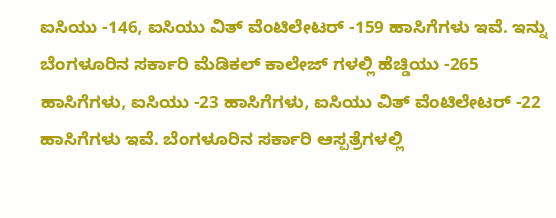ಐಸಿಯು -146, ಐಸಿಯು ವಿತ್ ವೆಂಟಿಲೇಟರ್ -159 ಹಾಸಿಗೆಗಳು ಇವೆ. ಇನ್ನು ಬೆಂಗಳೂರಿನ ಸರ್ಕಾರಿ ಮೆಡಿಕಲ್ ಕಾಲೇಜ್ ಗಳಲ್ಲಿ ಹೆಚ್ಡಿಯು -265 ಹಾಸಿಗೆಗಳು, ಐಸಿಯು -23 ಹಾಸಿಗೆಗಳು, ಐಸಿಯು ವಿತ್ ವೆಂಟಿಲೇಟರ್ -22 ಹಾಸಿಗೆಗಳು ಇವೆ. ಬೆಂಗಳೂರಿನ ಸರ್ಕಾರಿ ಆಸ್ಪತ್ರೆಗಳಲ್ಲಿ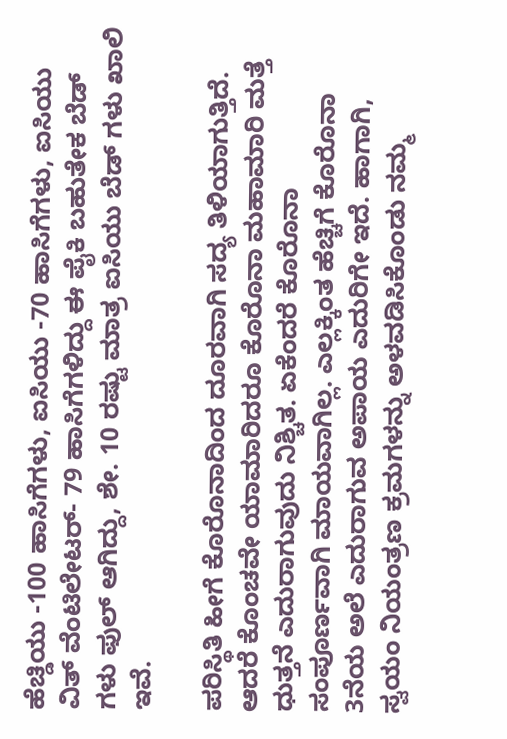ಹೆಚ್ಡಿಯು -100 ಹಾಸಿಗೆಗಳು, ಐಸಿಯು -70 ಹಾಸಿಗೆಗಳು, ಐಸಿಯು ವಿತ್ ವೆಂಟಿಲೇಟರ್- 79 ಹಾಸಿಗೆಗಳಿದ್ದು ಈ‌ ಪೈಕಿ ಬಹುತೇಕ ಬೆಡ್ ಗಳು ಫುಲ್‌ ಆಗಿದ್ದು, ಶೇ. 10 ರಷ್ಟು ಮಾತ್ರ ಐಸಿಯು ಬೆಡ್ ಗಳು ಖಾಲಿ ಇವೆ.

ಪರಿಸ್ಥಿತಿ ಹೀಗೆ ಕೊರೊನಾದಿಂದ ದೂರವಾಗಿ ಸದ್ಯ ತಿಳಿಯಾಗುತ್ತಿದೆ. ಆದರೆ ಕೊಂಚವೇ ಯಾಮಾರಿದರೂ ಕೊರೊನಾ ಮಹಾಮಾರಿ ಮತ್ತೆ ಧುತ್ತನೆ ಎದುರಾಗುವುದು ನಿಶ್ಚಿತ. ಏಕೆಂದರೆ ಕೊರೊನಾ ಸಂಪೂರ್ಣವಾಗಿ ಮಾಯವಾಗಿಲ್ಲ. ಎಲ್ಲಕ್ಕಿಂತ ಹೆಚ್ಚಿಗೆ ಕೊರೊನಾ 3ನೆಯ ಅಲೆ ಎದುರಾಗುವ ಅಪಾಯ ಎದುರಿಗೇ ಇದೆ. ಹಾಗಾಗಿ, ಸ್ವಯಂ ನಿಯಂತ್ರಣ ಕ್ರಮಗಳನ್ನು ಅಳವಡಿಸಿಕೊಂಡು ನಮ್ಮ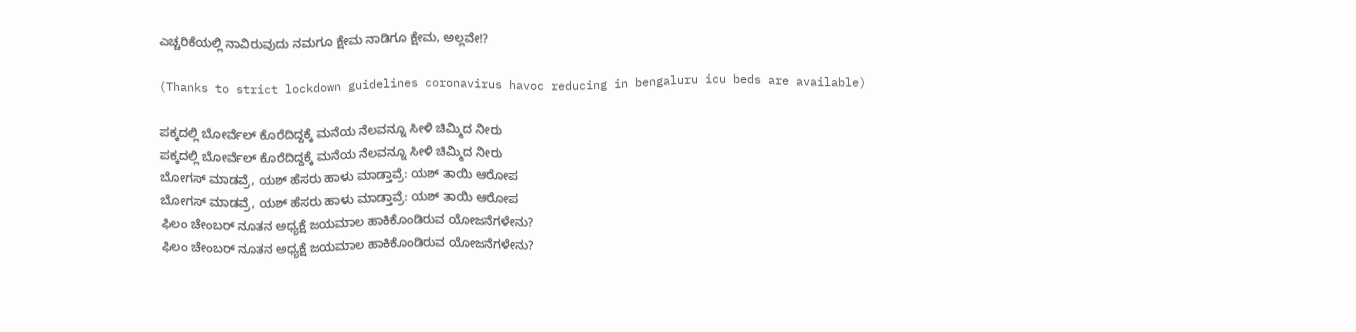ಎಚ್ಚರಿಕೆಯಲ್ಲಿ ನಾವಿರುವುದು ನಮಗೂ ಕ್ಷೇಮ ನಾಡಿಗೂ ಕ್ಷೇಮ, ಅಲ್ಲವೇ!?

(Thanks to strict lockdown guidelines coronavirus havoc reducing in bengaluru icu beds are available)

ಪಕ್ಕದಲ್ಲಿ ಬೋರ್ವೆಲ್ ಕೊರೆದಿದ್ದಕ್ಕೆ ಮನೆಯ ನೆಲವನ್ನೂ ಸೀಳಿ ಚಿಮ್ಮಿದ ನೀರು
ಪಕ್ಕದಲ್ಲಿ ಬೋರ್ವೆಲ್ ಕೊರೆದಿದ್ದಕ್ಕೆ ಮನೆಯ ನೆಲವನ್ನೂ ಸೀಳಿ ಚಿಮ್ಮಿದ ನೀರು
ಬೋಗಸ್ ಮಾಡವ್ರೆ, ಯಶ್ ಹೆಸರು ಹಾಳು ಮಾಡ್ತಾವ್ರೆ: ಯಶ್ ತಾಯಿ ಆರೋಪ
ಬೋಗಸ್ ಮಾಡವ್ರೆ, ಯಶ್ ಹೆಸರು ಹಾಳು ಮಾಡ್ತಾವ್ರೆ: ಯಶ್ ತಾಯಿ ಆರೋಪ
ಫಿಲಂ ಚೇಂಬರ್ ನೂತನ ಅಧ್ಯಕ್ಷೆ ಜಯಮಾಲ ಹಾಕಿಕೊಂಡಿರುವ ಯೋಜನೆಗಳೇನು?
ಫಿಲಂ ಚೇಂಬರ್ ನೂತನ ಅಧ್ಯಕ್ಷೆ ಜಯಮಾಲ ಹಾಕಿಕೊಂಡಿರುವ ಯೋಜನೆಗಳೇನು?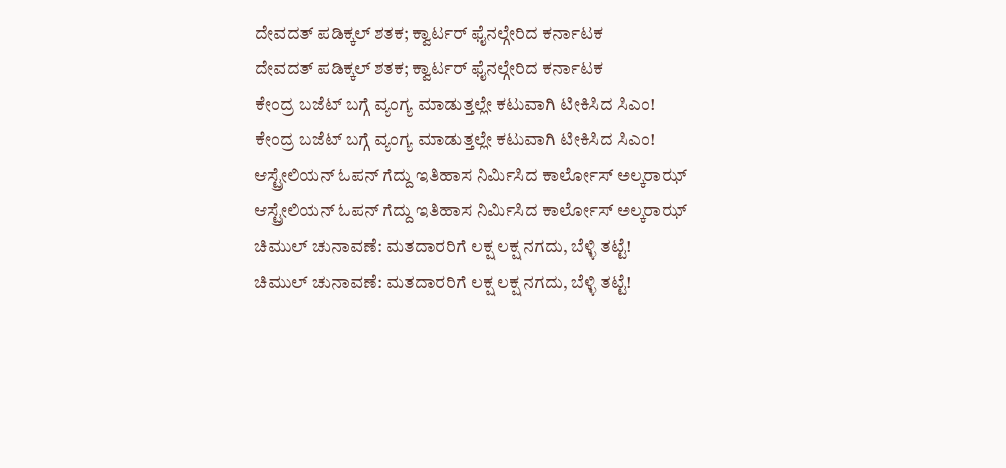ದೇವದತ್ ಪಡಿಕ್ಕಲ್ ಶತಕ; ಕ್ವಾರ್ಟರ್ ಫೈನಲ್ಗೇರಿದ ಕರ್ನಾಟಕ
ದೇವದತ್ ಪಡಿಕ್ಕಲ್ ಶತಕ; ಕ್ವಾರ್ಟರ್ ಫೈನಲ್ಗೇರಿದ ಕರ್ನಾಟಕ
ಕೇಂದ್ರ ಬಜೆಟ್ ಬಗ್ಗೆ ವ್ಯಂಗ್ಯ ಮಾಡುತ್ತಲ್ಲೇ ಕಟುವಾಗಿ ಟೀಕಿಸಿದ ಸಿಎಂ!
ಕೇಂದ್ರ ಬಜೆಟ್ ಬಗ್ಗೆ ವ್ಯಂಗ್ಯ ಮಾಡುತ್ತಲ್ಲೇ ಕಟುವಾಗಿ ಟೀಕಿಸಿದ ಸಿಎಂ!
ಆಸ್ಟ್ರೇಲಿಯನ್ ಓಪನ್ ಗೆದ್ದು ಇತಿಹಾಸ ನಿರ್ಮಿಸಿದ ಕಾರ್ಲೋಸ್ ಅಲ್ಕರಾಝ್
ಆಸ್ಟ್ರೇಲಿಯನ್ ಓಪನ್ ಗೆದ್ದು ಇತಿಹಾಸ ನಿರ್ಮಿಸಿದ ಕಾರ್ಲೋಸ್ ಅಲ್ಕರಾಝ್
ಚಿಮುಲ್ ಚುನಾವಣೆ: ಮತದಾರರಿಗೆ ಲಕ್ಷ ಲಕ್ಷ ನಗದು, ಬೆಳ್ಳಿ ತಟ್ಟೆ!
ಚಿಮುಲ್ ಚುನಾವಣೆ: ಮತದಾರರಿಗೆ ಲಕ್ಷ ಲಕ್ಷ ನಗದು, ಬೆಳ್ಳಿ ತಟ್ಟೆ!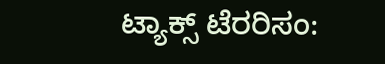ಟ್ಯಾಕ್ಸ್‌ ಟೆರರಿಸಂ: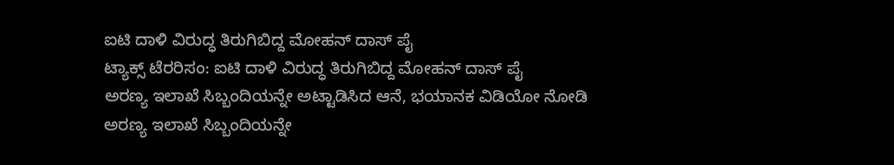ಐಟಿ ದಾಳಿ ವಿರುದ್ಧ ತಿರುಗಿಬಿದ್ದ ಮೋಹನ್ ದಾಸ್ ಪೈ
ಟ್ಯಾಕ್ಸ್‌ ಟೆರರಿಸಂ: ಐಟಿ ದಾಳಿ ವಿರುದ್ಧ ತಿರುಗಿಬಿದ್ದ ಮೋಹನ್ ದಾಸ್ ಪೈ
ಅರಣ್ಯ ಇಲಾಖೆ ಸಿಬ್ಬಂದಿಯನ್ನೇ ಅಟ್ಟಾಡಿಸಿದ ಆನೆ, ಭಯಾನಕ ವಿಡಿಯೋ ನೋಡಿ
ಅರಣ್ಯ ಇಲಾಖೆ ಸಿಬ್ಬಂದಿಯನ್ನೇ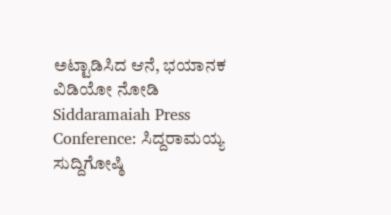ಅಟ್ಟಾಡಿಸಿದ ಆನೆ, ಭಯಾನಕ ವಿಡಿಯೋ ನೋಡಿ
Siddaramaiah Press Conference: ಸಿದ್ದರಾಮಯ್ಯ ಸುದ್ದಿಗೋಷ್ಠಿ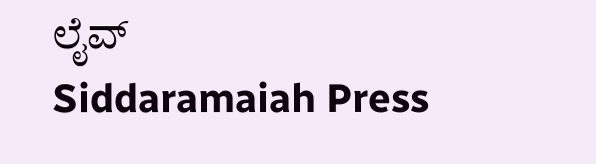ಲೈವ್
Siddaramaiah Press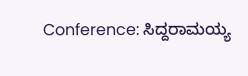Conference: ಸಿದ್ದರಾಮಯ್ಯ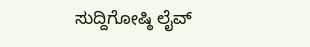ಸುದ್ದಿಗೋಷ್ಠಿ ಲೈವ್